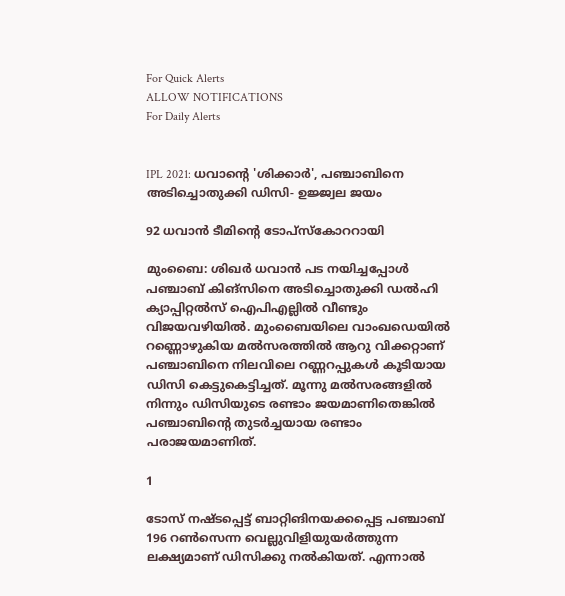For Quick Alerts
ALLOW NOTIFICATIONS
For Daily Alerts


IPL 2021: ധവാന്റെ 'ശിക്കാര്‍', പഞ്ചാബിനെ അടിച്ചൊതുക്കി ഡിസി- ഉജ്ജ്വല ജയം

92 ധവാന്‍ ടീമിന്റെ ടോപ്‌സ്‌കോററായി

മുംബൈ: ശിഖര്‍ ധവാന്‍ പട നയിച്ചപ്പോള്‍ പഞ്ചാബ് കിങ്‌സിനെ അടിച്ചൊതുക്കി ഡല്‍ഹി ക്യാപ്പിറ്റല്‍സ് ഐപിഎല്ലില്‍ വീണ്ടും വിജയവഴിയില്‍. മുംബൈയിലെ വാംഖഡെയില്‍ റണ്ണൊഴുകിയ മല്‍സരത്തില്‍ ആറു വിക്കറ്റാണ് പഞ്ചാബിനെ നിലവിലെ റണ്ണറപ്പുകള്‍ കൂടിയായ ഡിസി കെട്ടുകെട്ടിച്ചത്. മൂന്നു മല്‍സരങ്ങളില്‍ നിന്നും ഡിസിയുടെ രണ്ടാം ജയമാണിതെങ്കില്‍ പഞ്ചാബിന്റെ തുടര്‍ച്ചയായ രണ്ടാം പരാജയമാണിത്.

1

ടോസ് നഷ്ടപ്പെട്ട് ബാറ്റിങിനയക്കപ്പെട്ട പഞ്ചാബ് 196 റണ്‍സെന്ന വെല്ലുവിളിയുയര്‍ത്തുന്ന ലക്ഷ്യമാണ് ഡിസിക്കു നല്‍കിയത്. എന്നാല്‍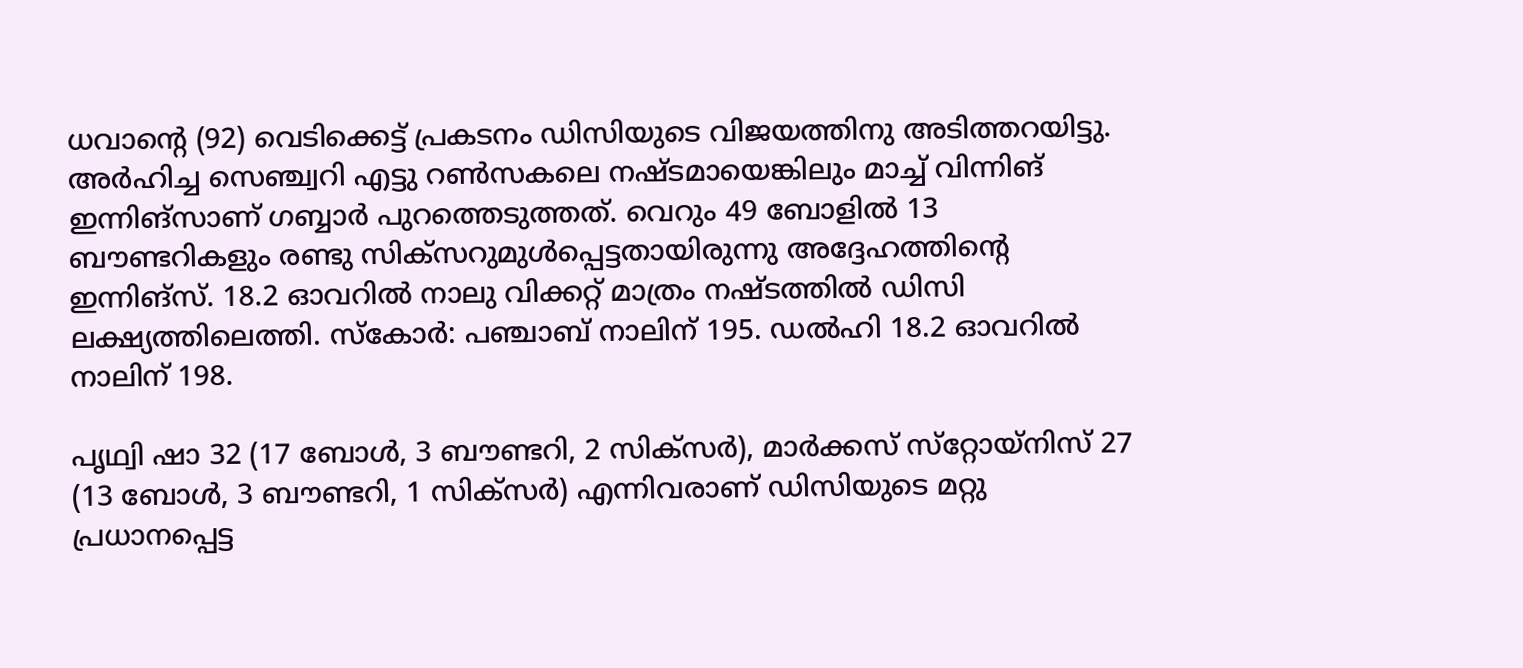ധവാന്റെ (92) വെടിക്കെട്ട് പ്രകടനം ഡിസിയുടെ വിജയത്തിനു അടിത്തറയിട്ടു. അര്‍ഹിച്ച സെഞ്ച്വറി എട്ടു റണ്‍സകലെ നഷ്ടമായെങ്കിലും മാച്ച് വിന്നിങ് ഇന്നിങ്‌സാണ് ഗബ്ബാര്‍ പുറത്തെടുത്തത്. വെറും 49 ബോളില്‍ 13 ബൗണ്ടറികളും രണ്ടു സിക്‌സറുമുള്‍പ്പെട്ടതായിരുന്നു അദ്ദേഹത്തിന്റെ ഇന്നിങ്‌സ്. 18.2 ഓവറില്‍ നാലു വിക്കറ്റ് മാത്രം നഷ്ടത്തില്‍ ഡിസി ലക്ഷ്യത്തിലെത്തി. സ്‌കോര്‍: പഞ്ചാബ് നാലിന് 195. ഡല്‍ഹി 18.2 ഓവറില്‍ നാലിന് 198.

പൃഥ്വി ഷാ 32 (17 ബോള്‍, 3 ബൗണ്ടറി, 2 സിക്‌സര്‍), മാര്‍ക്കസ് സ്‌റ്റോയ്‌നിസ് 27 (13 ബോള്‍, 3 ബൗണ്ടറി, 1 സിക്‌സര്‍) എന്നിവരാണ് ഡിസിയുടെ മറ്റു പ്രധാനപ്പെട്ട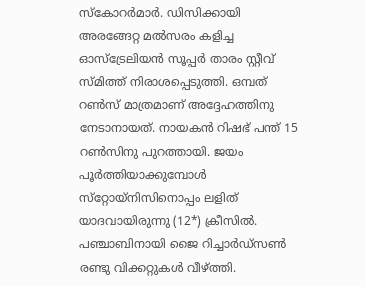സ്‌കോറര്‍മാര്‍. ഡിസിക്കായി അരങ്ങേറ്റ മല്‍സരം കളിച്ച ഓസ്‌ട്രേലിയന്‍ സൂപ്പര്‍ താരം സ്റ്റീവ് സ്മിത്ത് നിരാശപ്പെടുത്തി. ഒമ്പത് റണ്‍സ് മാത്രമാണ് അദ്ദേഹത്തിനു നേടാനായത്. നായകന്‍ റിഷഭ് പന്ത് 15 റണ്‍സിനു പുറത്തായി. ജയം പൂര്‍ത്തിയാക്കുമ്പോള്‍ സ്‌റ്റോയ്‌നിസിനൊപ്പം ലളിത് യാദവായിരുന്നു (12*) ക്രീസില്‍. പഞ്ചാബിനായി ജൈ റിച്ചാര്‍ഡ്‌സണ്‍ രണ്ടു വിക്കറ്റുകള്‍ വീഴ്ത്തി.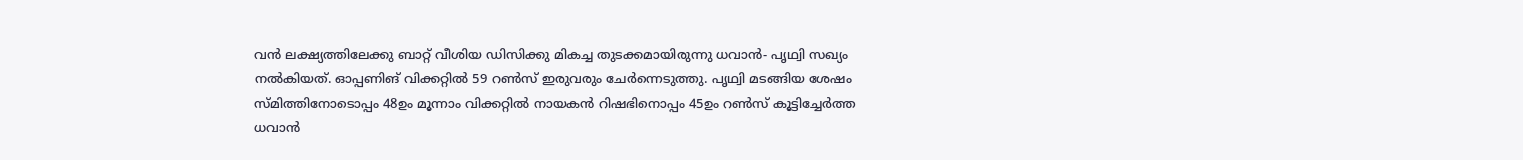വന്‍ ലക്ഷ്യത്തിലേക്കു ബാറ്റ് വീശിയ ഡിസിക്കു മികച്ച തുടക്കമായിരുന്നു ധവാന്‍- പൃഥ്വി സഖ്യം നല്‍കിയത്. ഓപ്പണിങ് വിക്കറ്റില്‍ 59 റണ്‍സ് ഇരുവരും ചേര്‍ന്നെടുത്തു. പൃഥ്വി മടങ്ങിയ ശേഷം സ്മിത്തിനോടൊപ്പം 48ഉം മൂന്നാം വിക്കറ്റില്‍ നായകന്‍ റിഷഭിനൊപ്പം 45ഉം റണ്‍സ് കൂട്ടിച്ചേര്‍ത്ത ധവാന്‍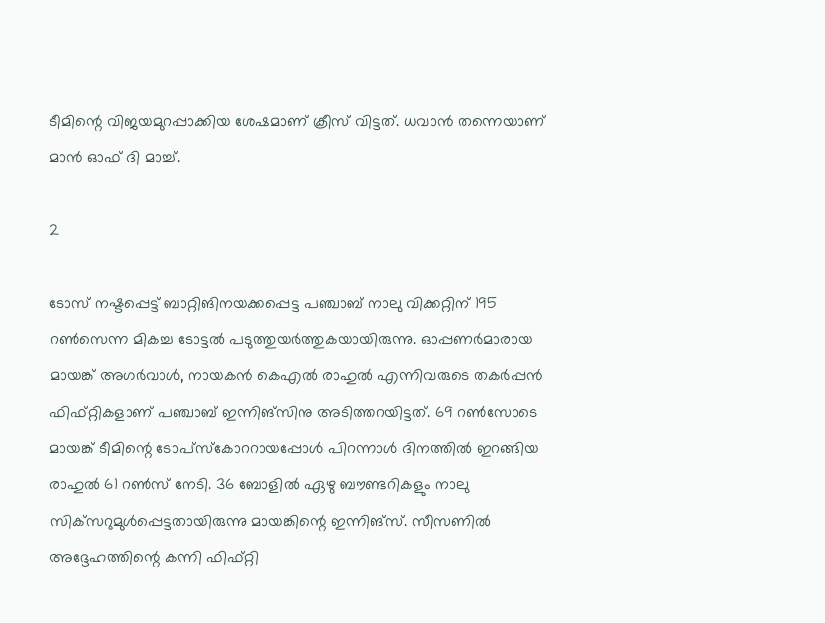ടീമിന്റെ വിജയമുറപ്പാക്കിയ ശേഷമാണ് ക്രീസ് വിട്ടത്. ധവാന്‍ തന്നെയാണ് മാന്‍ ഓഫ് ദി മാച്ച്.

2

ടോസ് നഷ്ടപ്പെട്ട് ബാറ്റിങിനയക്കപ്പെട്ട പഞ്ചാബ് നാലു വിക്കറ്റിന് 195 റണ്‍സെന്ന മികച്ച ടോട്ടല്‍ പടുത്തുയര്‍ത്തുകയായിരുന്നു. ഓപ്പണര്‍മാരായ മായങ്ക് അഗര്‍വാള്‍, നായകന്‍ കെഎല്‍ രാഹുല്‍ എന്നിവരുടെ തകര്‍പ്പന്‍ ഫിഫ്റ്റികളാണ് പഞ്ചാബ് ഇന്നിങ്‌സിനു അടിത്തറയിട്ടത്. 69 റണ്‍സോടെ മായങ്ക് ടീമിന്റെ ടോപ്‌സ്‌കോററായപ്പോള്‍ പിറന്നാള്‍ ദിനത്തില്‍ ഇറങ്ങിയ രാഹുല്‍ 61 റണ്‍സ് നേടി. 36 ബോളില്‍ ഏഴു ബൗണ്ടറികളും നാലു സിക്‌സറുമുള്‍പ്പെട്ടതായിരുന്നു മായങ്കിന്റെ ഇന്നിങ്‌സ്. സീസണില്‍ അദ്ദേഹത്തിന്റെ കന്നി ഫിഫ്റ്റി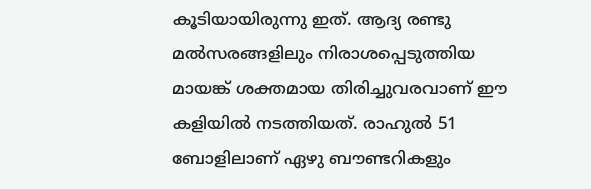കൂടിയായിരുന്നു ഇത്. ആദ്യ രണ്ടു മല്‍സരങ്ങളിലും നിരാശപ്പെടുത്തിയ മായങ്ക് ശക്തമായ തിരിച്ചുവരവാണ് ഈ കളിയില്‍ നടത്തിയത്. രാഹുല്‍ 51 ബോളിലാണ് ഏഴു ബൗണ്ടറികളും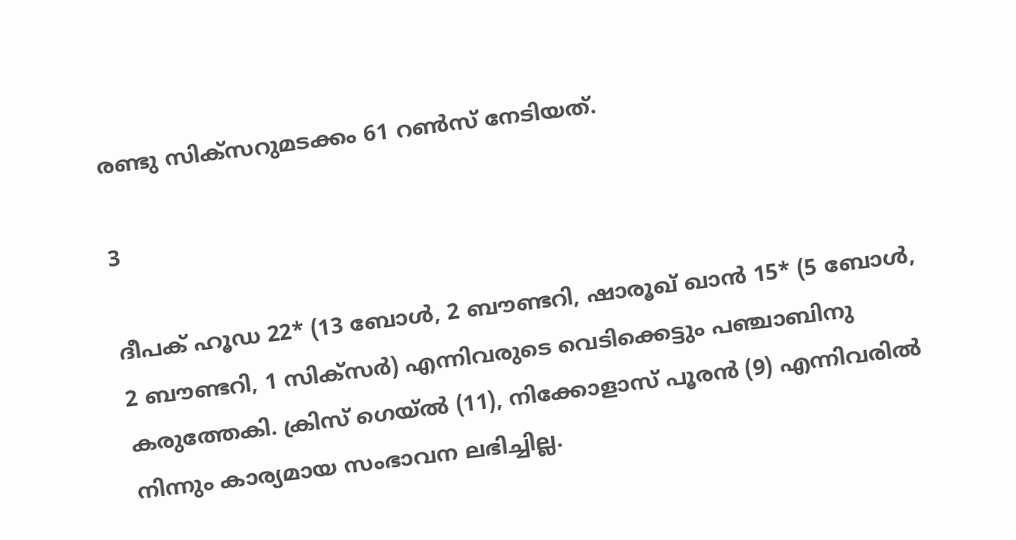രണ്ടു സിക്‌സറുമടക്കം 61 റണ്‍സ് നേടിയത്.

3

ദീപക് ഹൂഡ 22* (13 ബോള്‍, 2 ബൗണ്ടറി, ഷാരൂഖ് ഖാന്‍ 15* (5 ബോള്‍, 2 ബൗണ്ടറി, 1 സിക്‌സര്‍) എന്നിവരുടെ വെടിക്കെട്ടും പഞ്ചാബിനു കരുത്തേകി. ക്രിസ് ഗെയ്ല്‍ (11), നിക്കോളാസ് പൂരന്‍ (9) എന്നിവരില്‍ നിന്നും കാര്യമായ സംഭാവന ലഭിച്ചില്ല.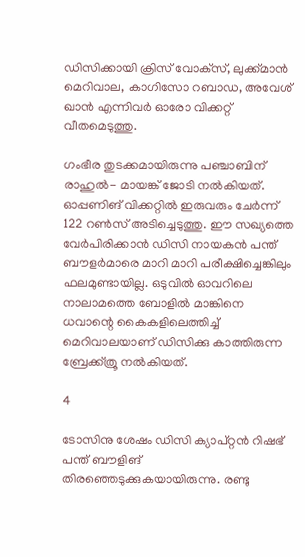ഡിസിക്കായി ക്രിസ് വോക്‌സ്, ലുക്ക്മാന്‍ മെറിവാല, കാഗിസോ റബാഡ, അവേശ് ഖാന്‍ എന്നിവര്‍ ഓരോ വിക്കറ്റ് വീതമെടുത്തു.

ഗംഭീര തുടക്കമായിരുന്നു പഞ്ചാബിന് രാഹുല്‍- മായങ്ക് ജോടി നല്‍കിയത്. ഓപ്പണിങ് വിക്കറ്റില്‍ ഇരുവരും ചേര്‍ന്ന് 122 റണ്‍സ് അടിച്ചെടുത്തു. ഈ സഖ്യത്തെ വേര്‍പിരിക്കാന്‍ ഡിസി നായകന്‍ പന്ത് ബൗളര്‍മാരെ മാറി മാറി പരീക്ഷിച്ചെങ്കിലും ഫലമുണ്ടായില്ല. ഒടുവില്‍ ഓവറിലെ നാലാമത്തെ ബോളില്‍ മാങ്കിനെ ധവാന്റെ കൈകളിലെത്തിച്ച് മെറിവാലയാണ് ഡിസിക്കു കാത്തിരുന്ന ബ്രേക്ക്ത്രൂ നല്‍കിയത്.

4

ടോസിനു ശേഷം ഡിസി ക്യാപ്റ്റന്‍ റിഷഭ് പന്ത് ബൗളിങ് തിരഞ്ഞെടുക്കുകയായിരുന്നു. രണ്ടു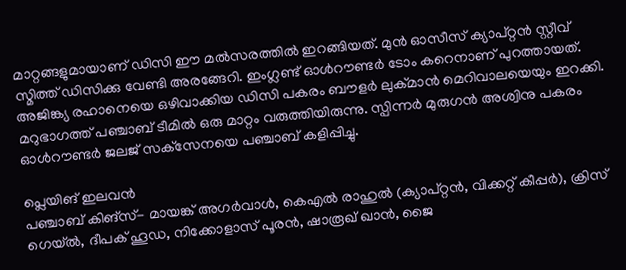മാറ്റങ്ങളുമായാണ് ഡിസി ഈ മല്‍സരത്തില്‍ ഇറങ്ങിയത്. മുന്‍ ഓസീസ് ക്യാപ്റ്റന്‍ സ്റ്റീവ് സ്മിത്ത് ഡിസിക്കു വേണ്ടി അരങ്ങേറി. ഇംഗ്ലണ്ട് ഓള്‍റൗണ്ടര്‍ ടോം കറെനാണ് പുറത്തായത്. അജിങ്ക്യ രഹാനെയെ ഒഴിവാക്കിയ ഡിസി പകരം ബൗളര്‍ ലുക്മാന്‍ മെറിവാലയെയും ഇറക്കി. മറുഭാഗത്ത് പഞ്ചാബ് ടീമില്‍ ഒരു മാറ്റം വരുത്തിയിരുന്നു. സ്പിന്നര്‍ മുരുഗന്‍ അശ്വിനു പകരം ഓള്‍റൗണ്ടര്‍ ജലജ് സക്‌സേനയെ പഞ്ചാബ് കളിപ്പിച്ചു.

പ്ലെയിങ് ഇലവന്‍
പഞ്ചാബ് കിങ്‌സ്- മായങ്ക് അഗര്‍വാള്‍, കെഎല്‍ രാഹുല്‍ (ക്യാപ്റ്റന്‍, വിക്കറ്റ് കീപ്പര്‍), ക്രിസ് ഗെയ്ല്‍, ദീപക് ഹൂഡ, നിക്കോളാസ് പൂരന്‍, ഷാരൂഖ് ഖാന്‍, ജൈ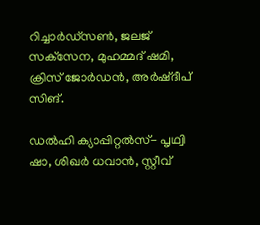റിച്ചാര്‍ഡ്സണ്‍, ജലജ് സക്‌സേന, മുഹമ്മദ് ഷമി, ക്രിസ് ജോര്‍ഡന്‍, അര്‍ഷ്ദീപ് സിങ്.

ഡല്‍ഹി ക്യാപ്പിറ്റല്‍സ്- പൃഥ്വി ഷാ, ശിഖര്‍ ധവാന്‍, സ്റ്റീവ്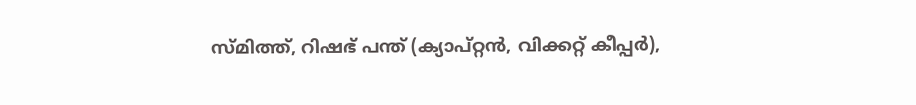സ്മിത്ത്, റിഷഭ് പന്ത് (ക്യാപ്റ്റന്‍, വിക്കറ്റ് കീപ്പര്‍),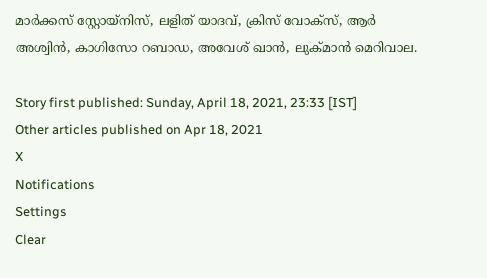മാര്‍ക്കസ് സ്റ്റോയ്നിസ്, ലളിത് യാദവ്, ക്രിസ് വോക്സ്, ആര്‍ അശ്വിന്‍, കാഗിസോ റബാഡ, അവേശ് ഖാന്‍, ലുക്മാന്‍ മെറിവാല.

Story first published: Sunday, April 18, 2021, 23:33 [IST]
Other articles published on Apr 18, 2021
X
Notifications
Settings
Clear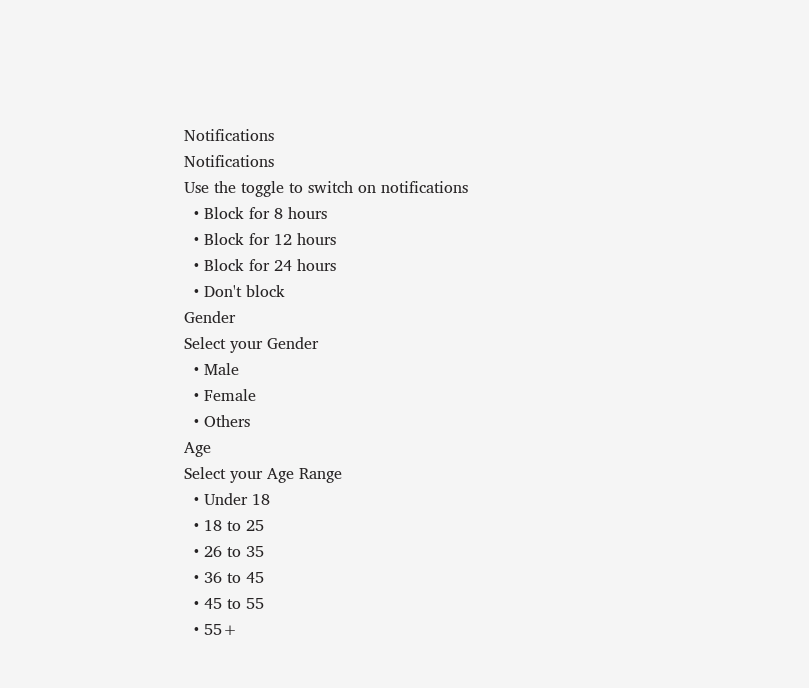Notifications
Notifications
Use the toggle to switch on notifications
  • Block for 8 hours
  • Block for 12 hours
  • Block for 24 hours
  • Don't block
Gender
Select your Gender
  • Male
  • Female
  • Others
Age
Select your Age Range
  • Under 18
  • 18 to 25
  • 26 to 35
  • 36 to 45
  • 45 to 55
  • 55+